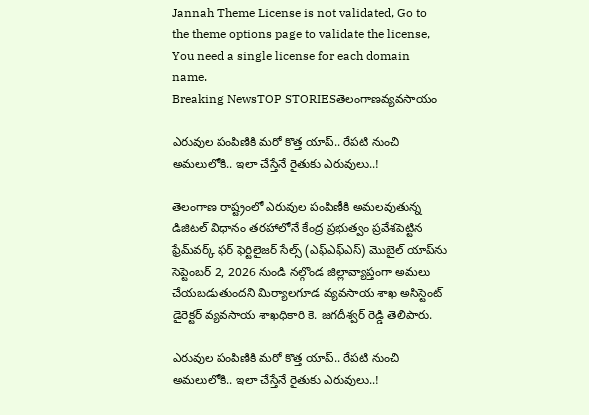Jannah Theme License is not validated, Go to the theme options page to validate the license, You need a single license for each domain name.
Breaking NewsTOP STORIESతెలంగాణవ్యవసాయం

ఎరువుల పంపిణికి మరో కొత్త యాప్.. రేపటి నుంచి అమలులోకి.. ఇలా చేస్తేనే రైతుకు ఎరువులు..!

తెలంగాణ రాష్ట్రంలో ఎరువుల పంపిణీకి అమలవుతున్న డిజిటల్ విధానం తరహాలోనే కేంద్ర ప్రభుత్వం ప్రవేశపెట్టిన ఫ్రేమ్‌వర్క్ ఫర్ ఫెర్టిలైజర్ సేల్స్ (ఎఫ్ఎఫ్ఎస్) మొబైల్ యాప్‌ను సెప్టెంబర్ 2, 2026 నుండి నల్గొండ జిల్లావ్యాప్తంగా అమలు చేయబడుతుందని మిర్యాలగూడ వ్యవసాయ శాఖ అసిస్టెంట్ డైరెక్టర్ వ్యవసాయ శాఖధికారి కె. జగదీశ్వర్ రెడ్డి తెలిపారు.

ఎరువుల పంపిణికి మరో కొత్త యాప్.. రేపటి నుంచి అమలులోకి.. ఇలా చేస్తేనే రైతుకు ఎరువులు..!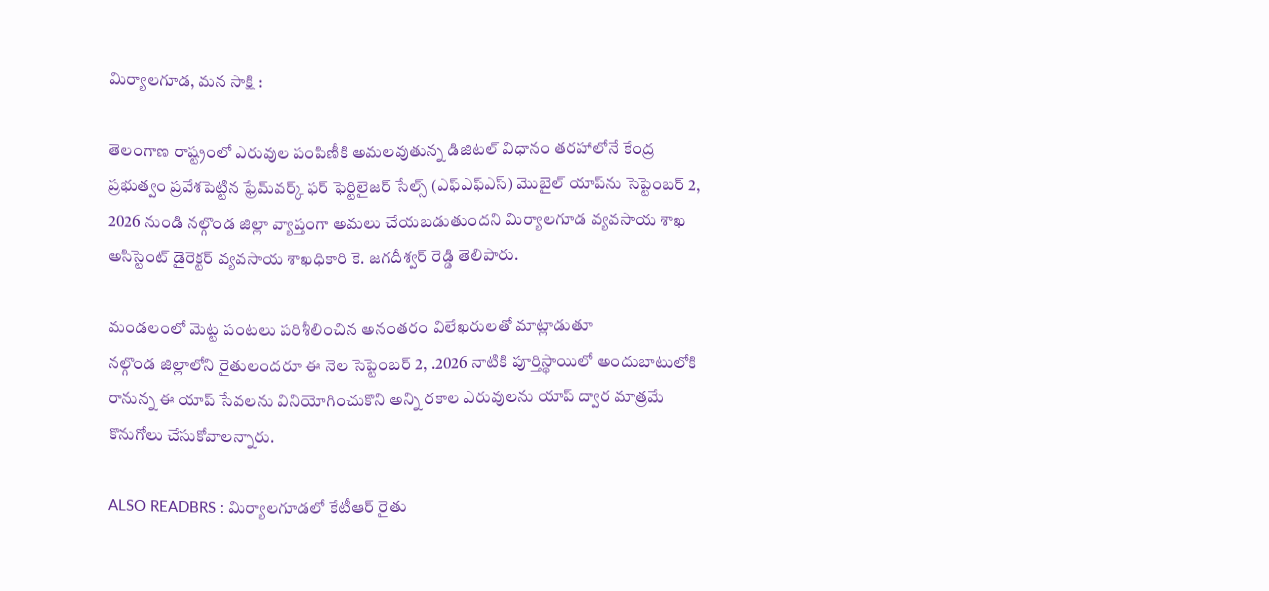మిర్యాలగూడ, మన సాక్షి :

తెలంగాణ రాష్ట్రంలో ఎరువుల పంపిణీకి అమలవుతున్న డిజిటల్ విధానం తరహాలోనే కేంద్ర ప్రభుత్వం ప్రవేశపెట్టిన ఫ్రేమ్‌వర్క్ ఫర్ ఫెర్టిలైజర్ సేల్స్ (ఎఫ్ఎఫ్ఎస్) మొబైల్ యాప్‌ను సెప్టెంబర్ 2, 2026 నుండి నల్గొండ జిల్లా వ్యాప్తంగా అమలు చేయబడుతుందని మిర్యాలగూడ వ్యవసాయ శాఖ అసిస్టెంట్ డైరెక్టర్ వ్యవసాయ శాఖధికారి కె. జగదీశ్వర్ రెడ్డి తెలిపారు.

మండలంలో మెట్ట పంటలు పరిశీలించిన అనంతరం విలేఖరులతో మాట్లాడుతూ
నల్గొండ జిల్లాలోని రైతులందరూ ఈ నెల సెప్టెంబర్ 2, .2026 నాటికి పూర్తిస్థాయిలో అందుబాటులోకి రానున్న ఈ యాప్ సేవలను వినియోగించుకొని అన్ని రకాల ఎరువులను యాప్ ద్వార మాత్రమే కొనుగోలు చేసుకోవాలన్నారు.

ALSO READBRS : మిర్యాలగూడలో కేటీఆర్ రైతు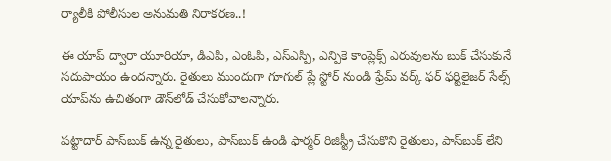ర్యాలీకి పోలీసుల అనుమతి నిరాకరణ..!

ఈ యాప్ ద్వారా యూరియా, డిఎపి, ఎంఓపి, ఎస్ఎస్పి, ఎన్పికె కాంప్లెక్స్ ఎరువులను బుక్ చేసుకునే సదుపాయం ఉందన్నారు. రైతులు ముందుగా గూగుల్ ప్లే స్టోర్ నుండి ఫ్రేమ్ వర్క్ ఫర్ ఫర్టిలైజర్ సేల్స్ యాప్‌ను ఉచితంగా డౌన్‌లోడ్ చేసుకోవాలన్నారు.

పట్టాదార్ పాస్‌బుక్ ఉన్న రైతులు, పాస్‌బుక్ ఉండి ఫార్మర్ రిజిస్ట్రీ చేసుకొని రైతులు, పాస్‌బుక్ లేని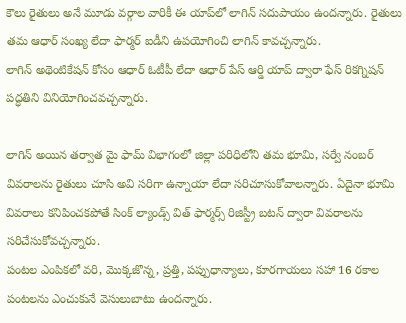కౌలు రైతులు అనే మూడు వర్గాల వారికీ ఈ యాప్‌లో లాగిన్ సదుపాయం ఉందన్నారు. రైతులు తమ ఆధార్ సంఖ్య లేదా ఫార్మర్ ఐడీని ఉపయోగించి లాగిన్ కావచ్చన్నారు.
లాగిన్ అథెంటికేషన్ కోసం ఆధార్ ఓటీపీ లేదా ఆధార్ పేస్ ఆర్డి యాప్ ద్వారా ఫేస్ రికగ్నిషన్ పద్ధతిని వినియోగించవచ్చన్నారు.

లాగిన్ అయిన తర్వాత మై ఫామ్ విభాగంలో జిల్లా పరిధిలోని తమ భూమి, సర్వే నంబర్ వివరాలను రైతులు చూసి అవి సరిగా ఉన్నాయా లేదా సరిచూసుకోవాలన్నారు. ఏదైనా భూమి వివరాలు కనిపించకపోతే సింక్ ల్యాండ్స్ విత్ ఫార్మర్స్ రిజిస్ట్రీ బటన్ ద్వారా వివరాలను సరిచేసుకోవచ్చన్నారు.
పంటల ఎంపికలో వరి, మొక్కజొన్న, ప్రత్తి, పప్పుధాన్యాలు, కూరగాయలు సహా 16 రకాల పంటలను ఎంచుకునే వెసులుబాటు ఉందన్నారు.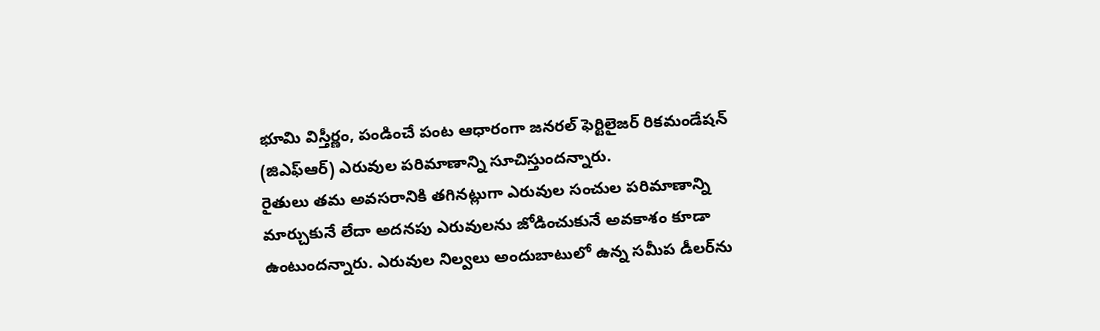భూమి విస్తీర్ణం, పండించే పంట ఆధారంగా జనరల్ ఫెర్టిలైజర్ రికమండేషన్ (జిఎఫ్ఆర్) ఎరువుల పరిమాణాన్ని సూచిస్తుందన్నారు.
రైతులు తమ అవసరానికి తగినట్లుగా ఎరువుల సంచుల పరిమాణాన్ని మార్చుకునే లేదా అదనపు ఎరువులను జోడించుకునే అవకాశం కూడా ఉంటుందన్నారు. ఎరువుల నిల్వలు అందుబాటులో ఉన్న సమీప డీలర్‌ను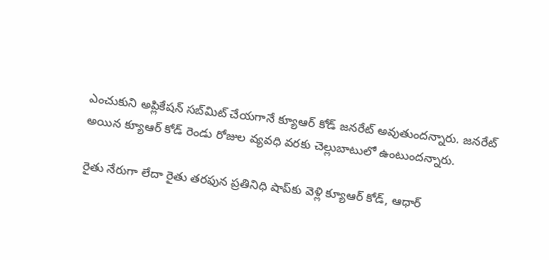ఎంచుకుని అప్లికేషన్ సబ్‌మిట్ చేయగానే క్యూఆర్ కోడ్ జనరేట్ అవుతుందన్నారు. జనరేట్ అయిన క్యూఆర్ కోడ్ రెండు రోజుల వ్యవధి వరకు చెల్లుబాటులో ఉంటుందన్నారు.

రైతు నేరుగా లేదా రైతు తరఫున ప్రతినిధి షాప్‌కు వెళ్లి క్యూఆర్ కోడ్, ఆధార్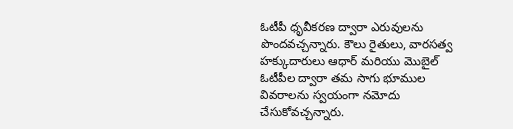ఓటీపీ ధృవీకరణ ద్వారా ఎరువులను పొందవచ్చన్నారు. కౌలు రైతులు, వారసత్వ హక్కుదారులు ఆధార్ మరియు మొబైల్ ఓటీపీల ద్వారా తమ సాగు భూముల వివరాలను స్వయంగా నమోదు చేసుకోవచ్చన్నారు.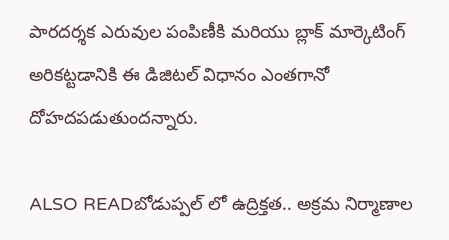పారదర్శక ఎరువుల పంపిణీకి మరియు బ్లాక్ మార్కెటింగ్ అరికట్టడానికి ఈ డిజిటల్ విధానం ఎంతగానో దోహదపడుతుందన్నారు.

ALSO READబోడుప్పల్ లో ఉద్రిక్తత.. అక్రమ నిర్మాణాల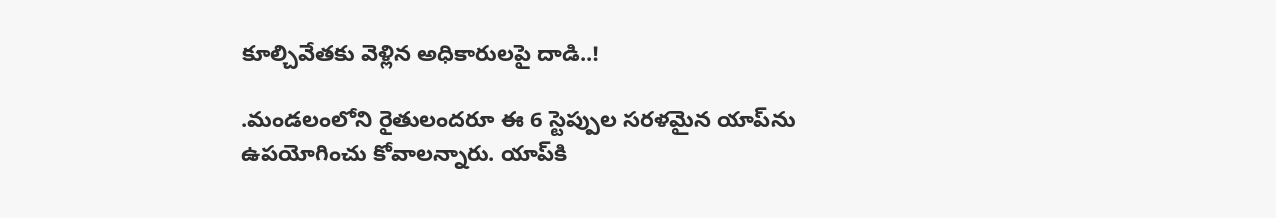కూల్చివేతకు వెళ్లిన అధికారులపై దాడి..!

.మండలంలోని రైతులందరూ ఈ 6 స్టెప్పుల సరళమైన యాప్‌ను ఉపయోగించు కోవాలన్నారు. యాప్‌కి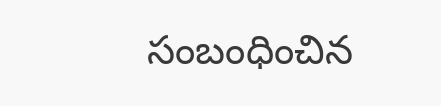సంబంధించిన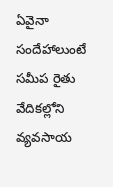ఏవైనా సందేహాలుంటే సమీప రైతు వేదికల్లోని వ్యవసాయ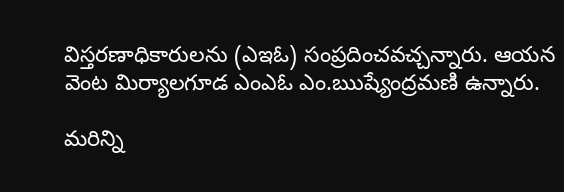విస్తరణాధికారులను (ఎఇఓ) సంప్రదించవచ్చన్నారు. ఆయన వెంట మిర్యాలగూడ ఎంఎఓ ఎం.ఋష్యేంద్రమణి ఉన్నారు.

మరిన్ని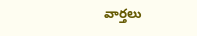వార్తలు